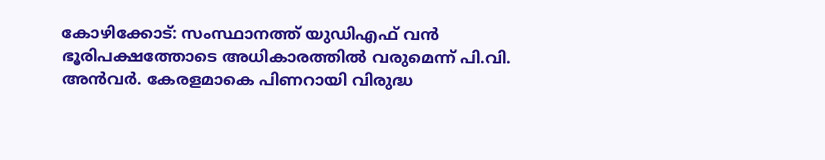കോഴിക്കോട്: സംസ്ഥാനത്ത് യുഡിഎഫ് വൻ ഭൂരിപക്ഷത്തോടെ അധികാരത്തിൽ വരുമെന്ന് പി.വി. അൻവർ. കേരളമാകെ പിണറായി വിരുദ്ധ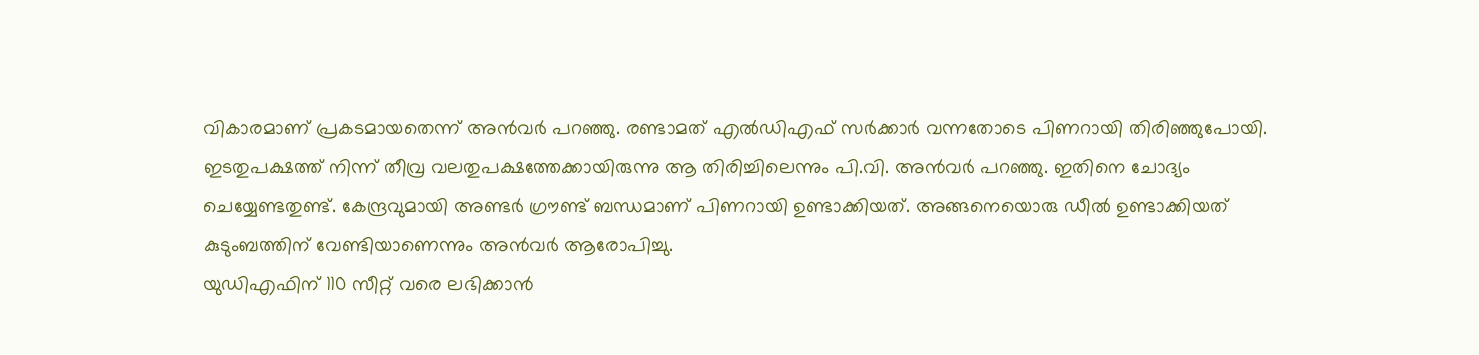വികാരമാണ് പ്രകടമായതെന്ന് അൻവർ പറഞ്ഞു. രണ്ടാമത് എൽഡിഎഫ് സർക്കാർ വന്നതോടെ പിണറായി തിരിഞ്ഞുപോയി.
ഇടതുപക്ഷത്ത് നിന്ന് തീവ്ര വലതുപക്ഷത്തേക്കായിരുന്നു ആ തിരിച്ചിലെന്നും പി.വി. അൻവർ പറഞ്ഞു. ഇതിനെ ചോദ്യം ചെയ്യേണ്ടതുണ്ട്. കേന്ദ്രവുമായി അണ്ടർ ഗ്രൗണ്ട് ബന്ധമാണ് പിണറായി ഉണ്ടാക്കിയത്. അങ്ങനെയൊരു ഡീൽ ഉണ്ടാക്കിയത് കുടുംബത്തിന് വേണ്ടിയാണെന്നും അൻവർ ആരോപിച്ചു.
യുഡിഎഫിന് 110 സീറ്റ് വരെ ലഭിക്കാൻ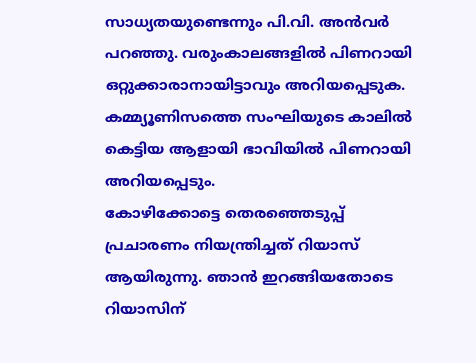സാധ്യതയുണ്ടെന്നും പി.വി. അൻവർ പറഞ്ഞു. വരുംകാലങ്ങളിൽ പിണറായി ഒറ്റുക്കാരാനായിട്ടാവും അറിയപ്പെടുക. കമ്മ്യൂണിസത്തെ സംഘിയുടെ കാലിൽ കെട്ടിയ ആളായി ഭാവിയിൽ പിണറായി അറിയപ്പെടും.
കോഴിക്കോട്ടെ തെരഞ്ഞെടുപ്പ് പ്രചാരണം നിയന്ത്രിച്ചത് റിയാസ് ആയിരുന്നു. ഞാൻ ഇറങ്ങിയതോടെ റിയാസിന്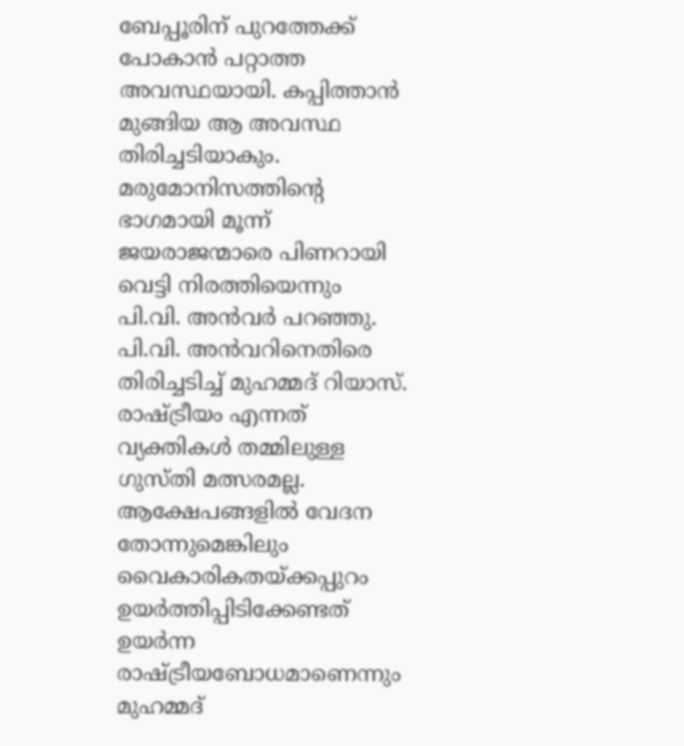ബേപ്പൂരിന് പുറത്തേക്ക് പോകാൻ പറ്റാത്ത അവസ്ഥയായി. കപ്പിത്താൻ മുങ്ങിയ ആ അവസ്ഥ തിരിച്ചടിയാകും. മരുമോനിസത്തിൻ്റെ ഭാഗമായി മൂന്ന് ജയരാജന്മാരെ പിണറായി വെട്ടി നിരത്തിയെന്നും പി.വി. അൻവർ പറഞ്ഞു.
പി.വി. അൻവറിനെതിരെ തിരിച്ചടിച്ച് മുഹമ്മദ് റിയാസ്. രാഷ്ട്രീയം എന്നത് വ്യക്തികൾ തമ്മിലുള്ള ഗുസ്തി മത്സരമല്ല. ആക്ഷേപങ്ങളിൽ വേദന തോന്നുമെങ്കിലും വൈകാരികതയ്ക്കപ്പുറം ഉയർത്തിപ്പിടിക്കേണ്ടത് ഉയർന്ന രാഷ്ട്രീയബോധമാണെന്നും മുഹമ്മദ്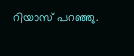റിയാസ് പറഞ്ഞു.